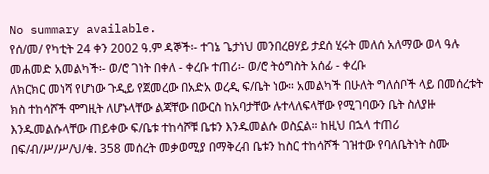No summary available.
የሰ/መ/ የካቲት 24 ቀን 2002 ዓ.ም ዳኞች፡- ተገኔ ጌታነህ መንበረፀሃይ ታደሰ ሂሩት መለሰ አለማው ወላ ዓሉ መሐመድ አመልካች፡- ወ/ሮ ገነት በቀለ - ቀረቡ ተጠሪ፡- ወ/ሮ ትዕግስት አሰፊ - ቀረቡ
ለክርክር መነሻ የሆነው ጉዲይ የጀመረው በአድአ ወረዲ ፍ/ቤት ነው። አመልካች በሁለት ግለሰቦች ላይ በመሰረቱት ክስ ተከሳሾች ሞግዚት ለሆኑላቸው ልጃቸው በውርስ ከአባታቸው ሉተላለፍላቸው የሚገባውን ቤት ስለያዙ እንዱመልሱላቸው ጠይቀው ፍ/ቤቱ ተከሳሾቹ ቤቱን እንዱመልሱ ወስኗል። ከዚህ በኋላ ተጠሪ በፍ/ብ/ሥ/ሥ/ህ/ቁ. 358 መሰረት መቃወሚያ በማቅረብ ቤቱን ከስር ተከሳሾች ገዝተው የባለቤትነት ስሙ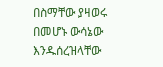በስማቸው ያዛወሩ በመሆኑ ውሳኔው እንዱሰረዝላቸው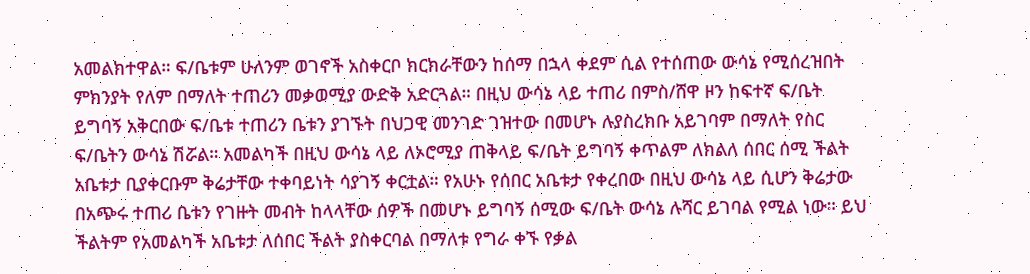አመልክተዋል። ፍ/ቤቱም ሁለንም ወገኖች አስቀርቦ ክርክራቸውን ከሰማ በኋላ ቀደም ሲል የተሰጠው ውሳኔ የሚሰረዝበት ምክንያት የለም በማለት ተጠሪን መቃወሚያ ውድቅ አድርጓል። በዚህ ውሳኔ ላይ ተጠሪ በምስ/ሸዋ ዞን ከፍተኛ ፍ/ቤት ይግባኝ አቅርበው ፍ/ቤቱ ተጠሪን ቤቱን ያገኙት በህጋዊ መንገድ ገዝተው በመሆኑ ሉያስረክቡ አይገባም በማለት የስር ፍ/ቤትን ውሳኔ ሽሯል። አመልካች በዚህ ውሳኔ ላይ ለኦሮሚያ ጠቅላይ ፍ/ቤት ይግባኝ ቀጥልም ለክልለ ሰበር ሰሚ ችልት አቤቱታ ቢያቀርቡም ቅሬታቸው ተቀባይነት ሳያገኝ ቀርቷል። የአሁኑ የሰበር አቤቱታ የቀረበው በዚህ ውሳኔ ላይ ሲሆን ቅሬታው በአጭሩ ተጠሪ ቤቱን የገዙት መብት ከላላቸው ሰዎች በመሆኑ ይግባኝ ሰሚው ፍ/ቤት ውሳኔ ሉሻር ይገባል የሚል ነው። ይህ ችልትም የአመልካች አቤቱታ ለሰበር ችልት ያስቀርባል በማለቱ የግራ ቀኙ የቃል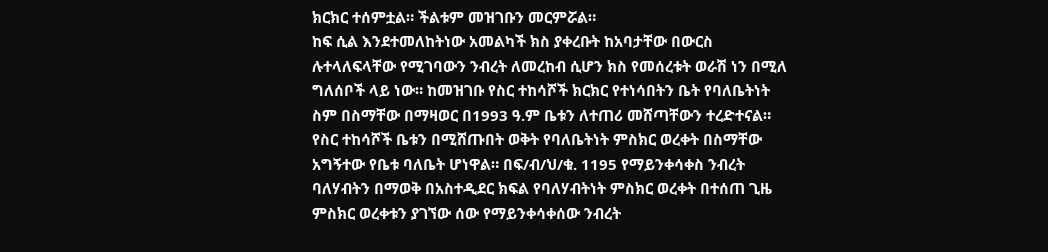ክርክር ተሰምቷል። ችልቱም መዝገቡን መርምሯል።
ከፍ ሲል እንደተመለከትነው አመልካች ክስ ያቀረቡት ከአባታቸው በውርስ ሉተላለፍላቸው የሚገባውን ንብረት ለመረከብ ሲሆን ክስ የመሰረቱት ወራሽ ነን በሚለ ግለሰቦች ላይ ነው። ከመዝገቡ የስር ተከሳሾች ክርክር የተነሳበትን ቤት የባለቤትነት ስም በስማቸው በማዛወር በ1993 ዓ.ም ቤቱን ለተጠሪ መሸጣቸውን ተረድተናል።
የስር ተከሳሾች ቤቱን በሚሸጡበት ወቅት የባለቤትነት ምስክር ወረቀት በስማቸው አግኝተው የቤቱ ባለቤት ሆነዋል። በፍ/ብ/ህ/ቁ. 1195 የማይንቀሳቀስ ንብረት ባለሃብትን በማወቅ በአስተዲደር ክፍል የባለሃብትነት ምስክር ወረቀት በተሰጠ ጊዜ ምስክር ወረቀቱን ያገኘው ሰው የማይንቀሳቀሰው ንብረት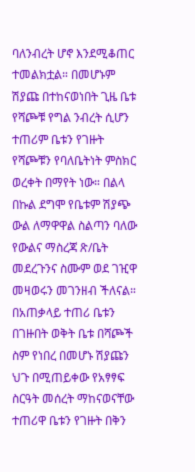ባለንብረት ሆኖ እንደሚቆጠር ተመልክቷል። በመሆኑም ሽያጩ በተከናወነበት ጊዜ ቤቱ የሻጮቹ የግል ንብረት ሲሆን ተጠሪም ቤቱን የገዙት የሻጮቹን የባለቤትነት ምስክር ወረቀት በማየት ነው። በልላ በኩል ደግሞ የቤቱም ሽያጭ ውል ለማዋዋል ስልጣን ባለው የውልና ማስረጃ ጽ/ቤት መደረጉንና ስሙም ወደ ገዢዋ መዛወሩን መገንዘብ ችለናል። በአጠቃላይ ተጠሪ ቤቱን በገዙበት ወቅት ቤቱ በሻጮች ስም የነበረ በመሆኑ ሽያጩን ህጉ በሚጠይቀው የአፃፃፍ ስርዓት መሰረት ማከናወናቸው ተጠሪዋ ቤቱን የገዙት በቅን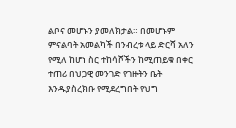ልቦና መሆኑን ያመለክታል። በመሆኑም ምናልባት አመልካች በንብረቱ ላይ ድርሻ አለን የሚለ ከሆነ ስር ተከሳሾችን ከሚጠይቁ በቀር ተጠሪ በህጋዊ መንገድ የገዙትን ቤት እንዱያስረክቡ የሚደረግበት የህግ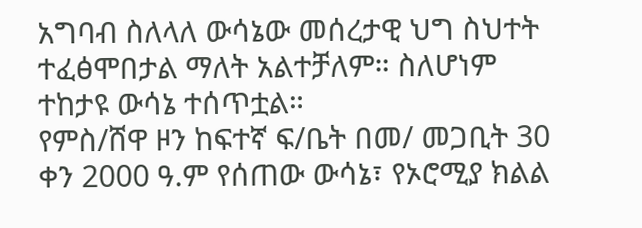አግባብ ስለላለ ውሳኔው መሰረታዊ ህግ ስህተት ተፈፅሞበታል ማለት አልተቻለም። ስለሆነም ተከታዩ ውሳኔ ተሰጥቷል።
የምስ/ሸዋ ዞን ከፍተኛ ፍ/ቤት በመ/ መጋቢት 30 ቀን 2000 ዓ.ም የሰጠው ውሳኔ፣ የኦሮሚያ ክልል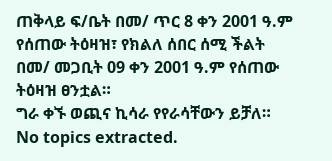ጠቅላይ ፍ/ቤት በመ/ ጥር 8 ቀን 2001 ዓ.ም የሰጠው ትዕዛዝ፣ የክልለ ሰበር ሰሚ ችልት በመ/ መጋቢት 09 ቀን 2001 ዓ.ም የሰጠው ትዕዛዝ ፀንቷል።
ግራ ቀኙ ወጪና ኪሳራ የየራሳቸውን ይቻለ።
No topics extracted.